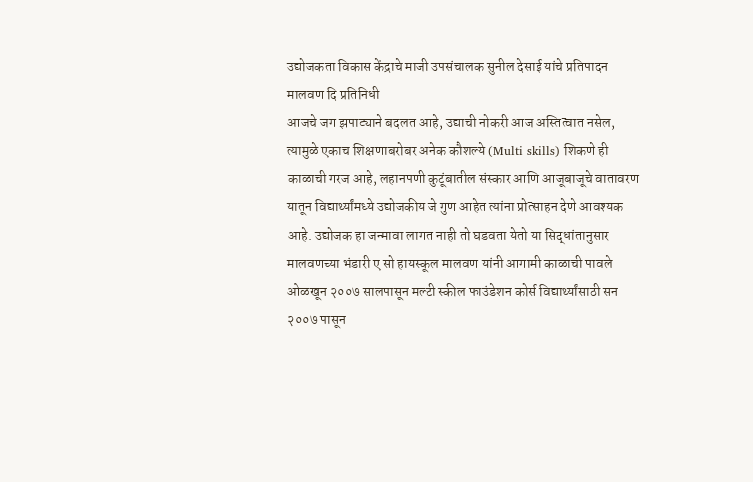उद्योजकता विकास केंद्राचे माजी उपसंचालक सुनील देसाई यांचे प्रतिपादन
मालवण दि प्रतिनिधी
आजचे जग झपाट्याने बदलत आहे, उद्याची नोकरी आज अस्तित्वात नसेल, त्यामुळे एकाच शिक्षणाबरोबर अनेक कौशल्ये (Multi skills) शिकणे ही काळाची गरज आहे, लहानपणी कुटूंबातील संस्कार आणि आजूबाजूचे वातावरण यातून विद्यार्थ्यांमध्ये उद्योजकीय जे गुण आहेत त्यांना प्रोत्साहन देणे आवश्यक आहे. उद्योजक हा जन्मावा लागत नाही तो घडवता येतो या सिद्धांतानुसार मालवणच्या भंडारी ए सो हायस्कूल मालवण यांनी आगामी काळाची पावले ओळखून २००७ सालपासून मल्टी स्कील फाउंडेशन कोर्स विद्यार्थ्यांसाठी सन २००७ पासून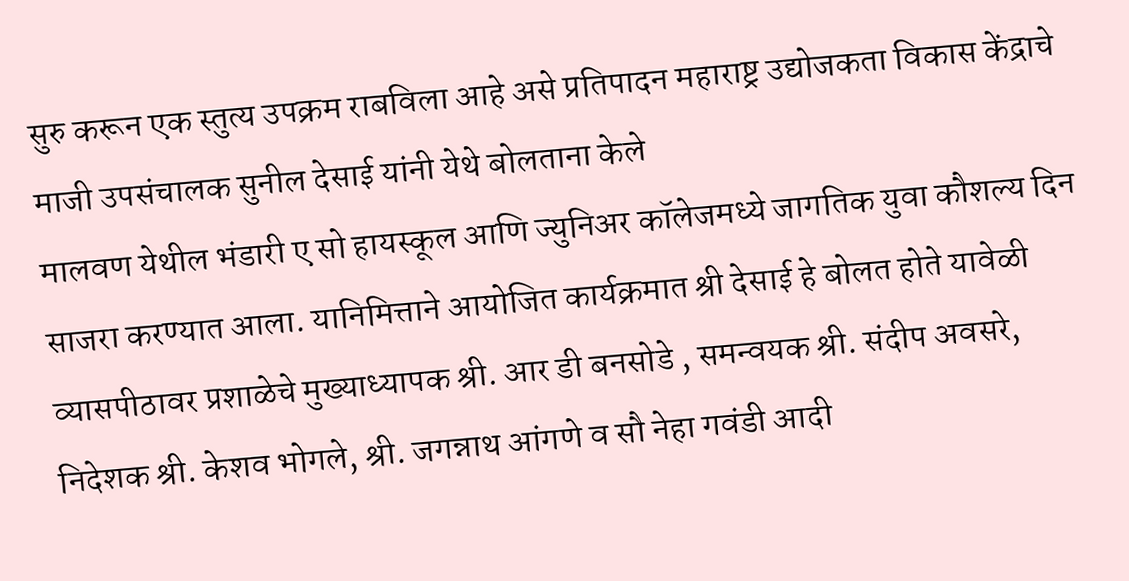सुरु करून एक स्तुत्य उपक्रम राबविला आहे असे प्रतिपादन महाराष्ट्र उद्योजकता विकास केंद्राचे माजी उपसंचालक सुनील देसाई यांनी येथे बोलताना केले
मालवण येथील भंडारी ए सो हायस्कूल आणि ज्युनिअर कॉलेजमध्ये जागतिक युवा कौशल्य दिन साजरा करण्यात आला. यानिमित्ताने आयोजित कार्यक्रमात श्री देसाई हे बोलत होते यावेळी व्यासपीठावर प्रशाळेचे मुख्याध्यापक श्री. आर डी बनसोडे , समन्वयक श्री. संदीप अवसरे, निदेशक श्री. केशव भोगले, श्री. जगन्नाथ आंगणे व सौ नेहा गवंडी आदी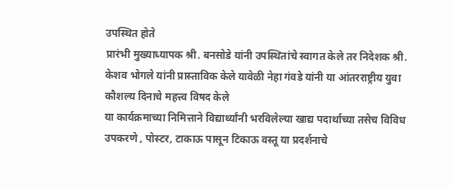उपस्थित होते
प्रारंभी मुख्याध्यापक श्री. बनसोडे यांनी उपस्थितांचे स्वागत केले तर निदेशक श्री. केशव भोगले यांनी प्रास्ताविक केले यावेळी नेहा गंवडे यांनी या आंतरराष्ट्रीय युवा कौशल्य दिनाचे महत्त्व विषद केले
या कार्यक्रमाच्या निमित्ताने विद्यार्थ्यांनी भरविलेल्या खाद्य पदार्थाच्या तसेच विविध उपकरणे , पोस्टर, टाकाऊ पासून टिकाऊ वस्तू या प्रदर्शनाचे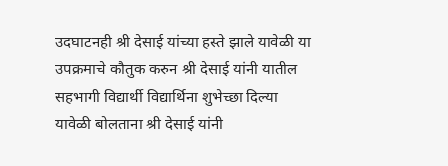उदघाटनही श्री देसाई यांच्या हस्ते झाले यावेळी या उपक्रमाचे कौतुक करुन श्री देसाई यांनी यातील सहभागी विद्यार्थी विद्यार्थिना शुभेच्छा दिल्या
यावेळी बोलताना श्री देसाई यांनी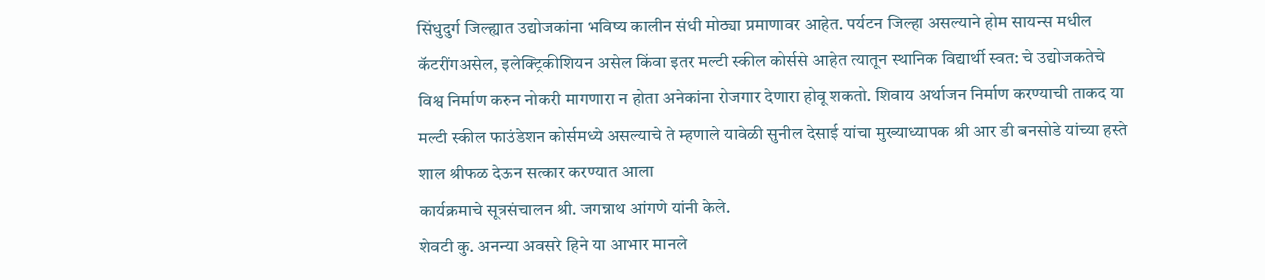सिंधुदुर्ग जिल्ह्यात उद्योजकांना भविष्य कालीन संधी मोठ्या प्रमाणावर आहेत. पर्यटन जिल्हा असल्याने होम सायन्स मधील कॅटरींगअसेल, इलेक्ट्रिकीशियन असेल किंवा इतर मल्टी स्कील कोर्ससे आहेत त्यातून स्थानिक विद्यार्थी स्वत: चे उद्योजकतेचे विश्व निर्माण करुन नोकरी मागणारा न होता अनेकांना रोजगार देणारा होवू शकतो. शिवाय अर्थाजन निर्माण करण्याची ताकद या मल्टी स्कील फाउंडेशन कोर्समध्ये असल्याचे ते म्हणाले यावेळी सुनील देसाई यांचा मुख्याध्यापक श्री आर डी बनसोडे यांच्या हस्ते शाल श्रीफळ देऊन सत्कार करण्यात आला
कार्यक्रमाचे सूत्रसंचालन श्री. जगन्नाथ आंगणे यांनी केले.
शेवटी कु. अनन्या अवसरे हिने या आभार मानले